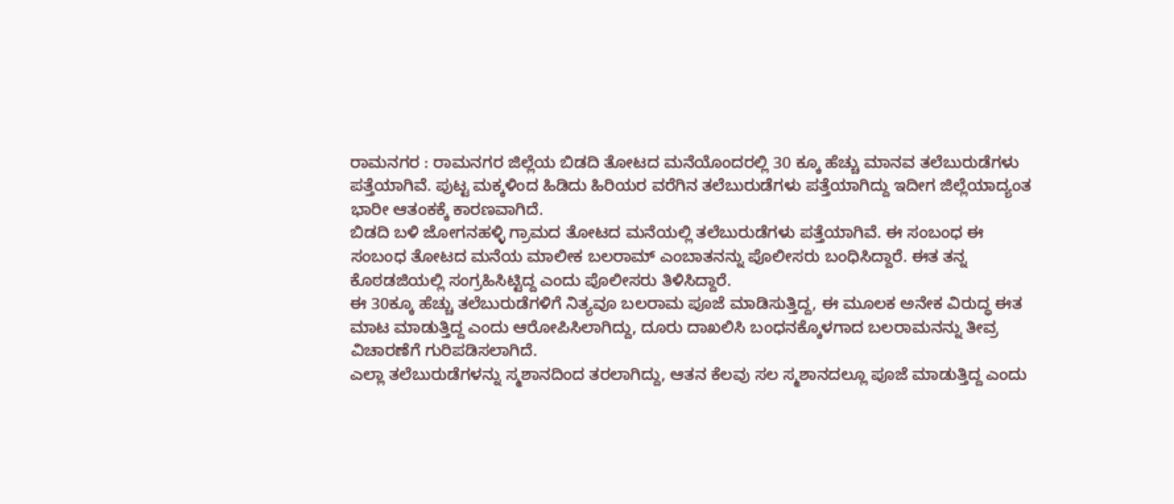ರಾಮನಗರ : ರಾಮನಗರ ಜಿಲ್ಲೆಯ ಬಿಡದಿ ತೋಟದ ಮನೆಯೊಂದರಲ್ಲಿ 30 ಕ್ಕೂ ಹೆಚ್ಚು ಮಾನವ ತಲೆಬುರುಡೆಗಳು ಪತ್ತೆಯಾಗಿವೆ. ಪುಟ್ಟ ಮಕ್ಕಳಿಂದ ಹಿಡಿದು ಹಿರಿಯರ ವರೆಗಿನ ತಲೆಬುರುಡೆಗಳು ಪತ್ತೆಯಾಗಿದ್ದು ಇದೀಗ ಜಿಲ್ಲೆಯಾದ್ಯಂತ ಭಾರೀ ಆತಂಕಕ್ಕೆ ಕಾರಣವಾಗಿದೆ.
ಬಿಡದಿ ಬಳಿ ಜೋಗನಹಳ್ಳಿ ಗ್ರಾಮದ ತೋಟದ ಮನೆಯಲ್ಲಿ ತಲೆಬುರುಡೆಗಳು ಪತ್ತೆಯಾಗಿವೆ. ಈ ಸಂಬಂಧ ಈ ಸಂಬಂಧ ತೋಟದ ಮನೆಯ ಮಾಲೀಕ ಬಲರಾಮ್ ಎಂಬಾತನನ್ನು ಪೊಲೀಸರು ಬಂಧಿಸಿದ್ದಾರೆ. ಈತ ತನ್ನ ಕೊಠಡಜಿಯಲ್ಲಿ ಸಂಗ್ರಹಿಸಿಟ್ಟಿದ್ದ ಎಂದು ಪೊಲೀಸರು ತಿಳಿಸಿದ್ದಾರೆ.
ಈ 30ಕ್ಕೂ ಹೆಚ್ಚು ತಲೆಬುರುಡೆಗಳಿಗೆ ನಿತ್ಯವೂ ಬಲರಾಮ ಪೂಜೆ ಮಾಡಿಸುತ್ತಿದ್ದ, ಈ ಮೂಲಕ ಅನೇಕ ವಿರುದ್ಧ ಈತ ಮಾಟ ಮಾಡುತ್ತಿದ್ದ ಎಂದು ಆರೋಪಿಸಿಲಾಗಿದ್ದು, ದೂರು ದಾಖಲಿಸಿ ಬಂಧನಕ್ಕೊಳಗಾದ ಬಲರಾಮನನ್ನು ತೀವ್ರ ವಿಚಾರಣೆಗೆ ಗುರಿಪಡಿಸಲಾಗಿದೆ.
ಎಲ್ಲಾ ತಲೆಬುರುಡೆಗಳನ್ನು ಸ್ಮಶಾನದಿಂದ ತರಲಾಗಿದ್ದು, ಆತನ ಕೆಲವು ಸಲ ಸ್ಮಶಾನದಲ್ಲೂ ಪೂಜೆ ಮಾಡುತ್ತಿದ್ದ ಎಂದು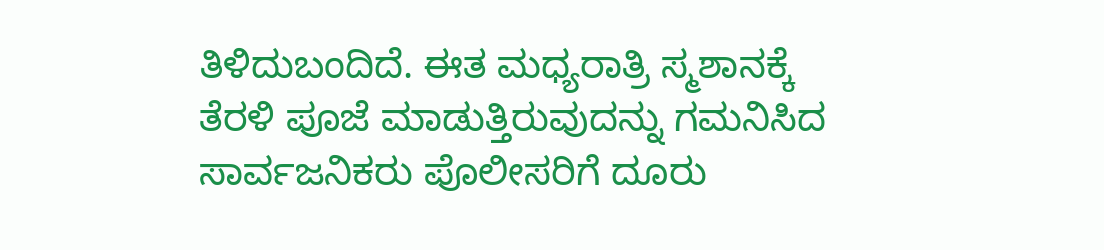ತಿಳಿದುಬಂದಿದೆ. ಈತ ಮಧ್ಯರಾತ್ರಿ ಸ್ಮಶಾನಕ್ಕೆ ತೆರಳಿ ಪೂಜೆ ಮಾಡುತ್ತಿರುವುದನ್ನು ಗಮನಿಸಿದ ಸಾರ್ವಜನಿಕರು ಪೊಲೀಸರಿಗೆ ದೂರು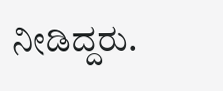ನೀಡಿದ್ದರು.